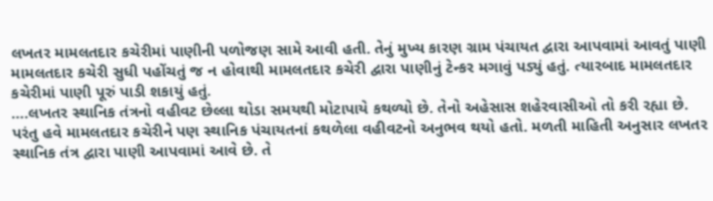લખતર મામલતદાર કચેરીમાં પાણીની પળોજણ સામે આવી હતી. તેનું મુખ્ય કારણ ગ્રામ પંચાયત દ્વારા આપવામાં આવતું પાણી મામલતદાર કચેરી સુધી પહોંચતું જ ન હોવાથી મામલતદાર કચેરી દ્વારા પાણીનું ટેન્કર મગાવું પડ્યું હતું. ત્યારબાદ મામલતદાર કચેરીમાં પાણી પૂરું પાડી શકાયું હતું.
….લખતર સ્થાનિક તંત્રનો વહીવટ છેલ્લા થોડા સમયથી મોટાપાયે કથળ્યો છે. તેનો અહેસાસ શહેરવાસીઓ તો કરી રહ્યા છે. પરંતુ હવે મામલતદાર કચેરીને પણ સ્થાનિક પંચાયતનાં કથળેલા વહીવટનો અનુભવ થયો હતો. મળતી માહિતી અનુસાર લખતર સ્થાનિક તંત્ર દ્વારા પાણી આપવામાં આવે છે. તે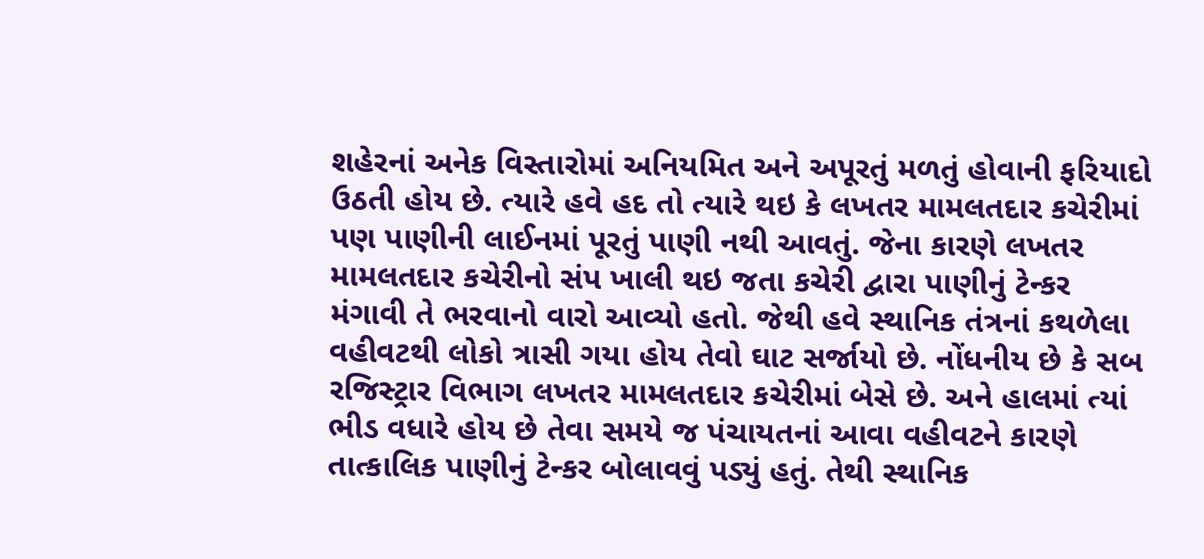શહેરનાં અનેક વિસ્તારોમાં અનિયમિત અને અપૂરતું મળતું હોવાની ફરિયાદો ઉઠતી હોય છે. ત્યારે હવે હદ તો ત્યારે થઇ કે લખતર મામલતદાર કચેરીમાં પણ પાણીની લાઈનમાં પૂરતું પાણી નથી આવતું. જેના કારણે લખતર મામલતદાર કચેરીનો સંપ ખાલી થઇ જતા કચેરી દ્વારા પાણીનું ટેન્કર મંગાવી તે ભરવાનો વારો આવ્યો હતો. જેથી હવે સ્થાનિક તંત્રનાં કથળેલા વહીવટથી લોકો ત્રાસી ગયા હોય તેવો ઘાટ સર્જાયો છે. નોંધનીય છે કે સબ રજિસ્ટ્રાર વિભાગ લખતર મામલતદાર કચેરીમાં બેસે છે. અને હાલમાં ત્યાં ભીડ વધારે હોય છે તેવા સમયે જ પંચાયતનાં આવા વહીવટને કારણે તાત્કાલિક પાણીનું ટેન્કર બોલાવવું પડ્યું હતું. તેથી સ્થાનિક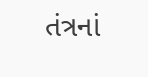તંત્રનાં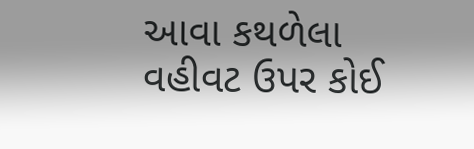આવા કથળેલા વહીવટ ઉપર કોઈ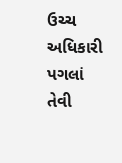ઉચ્ચ અધિકારી પગલાં તેવી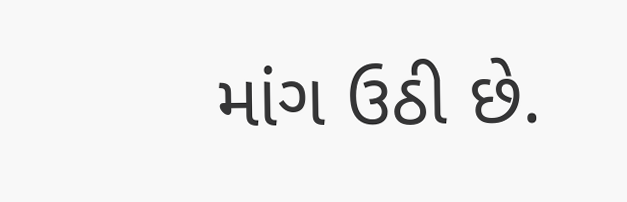માંગ ઉઠી છે.